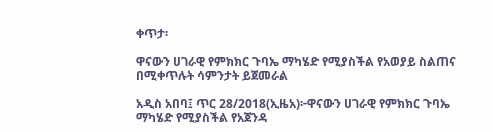ቀጥታ፡

ዋናውን ሀገራዊ የምክክር ጉባኤ ማካሄድ የሚያስችል የአወያይ ስልጠና በሚቀጥሉት ሳምንታት ይጀመራል

አዲስ አበባ፤ ጥር 28/2018(ኢዜአ)፦ዋናውን ሀገራዊ የምክክር ጉባኤ ማካሄድ የሚያስችል የአጀንዳ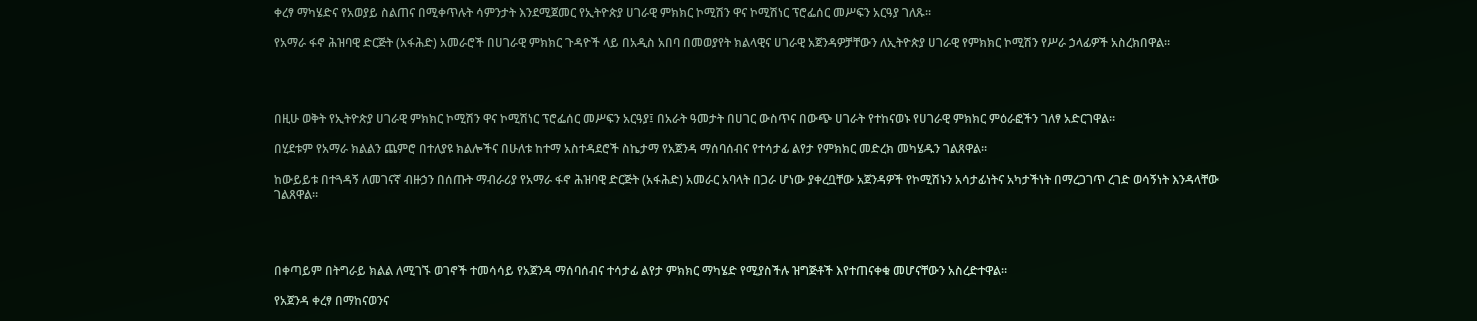ቀረፃ ማካሄድና የአወያይ ስልጠና በሚቀጥሉት ሳምንታት እንደሚጀመር የኢትዮጵያ ሀገራዊ ምክክር ኮሚሽን ዋና ኮሚሽነር ፕሮፌሰር መሥፍን አርዓያ ገለጹ።

የአማራ ፋኖ ሕዝባዊ ድርጅት (አፋሕድ) አመራሮች በሀገራዊ ምክክር ጉዳዮች ላይ በአዲስ አበባ በመወያየት ክልላዊና ሀገራዊ አጀንዳዎቻቸውን ለኢትዮጵያ ሀገራዊ የምክክር ኮሚሽን የሥራ ኃላፊዎች አስረክበዋል።




በዚሁ ወቅት የኢትዮጵያ ሀገራዊ ምክክር ኮሚሽን ዋና ኮሚሽነር ፕሮፌሰር መሥፍን አርዓያ፤ በአራት ዓመታት በሀገር ውስጥና በውጭ ሀገራት የተከናወኑ የሀገራዊ ምክክር ምዕራፎችን ገለፃ አድርገዋል።

በሂደቱም የአማራ ክልልን ጨምሮ በተለያዩ ክልሎችና በሁለቱ ከተማ አስተዳደሮች ስኬታማ የአጀንዳ ማሰባሰብና የተሳታፊ ልየታ የምክክር መድረክ መካሄዱን ገልጸዋል።

ከውይይቱ በተጓዳኝ ለመገናኛ ብዙኃን በሰጡት ማብራሪያ የአማራ ፋኖ ሕዝባዊ ድርጅት (አፋሕድ) አመራር አባላት በጋራ ሆነው ያቀረቧቸው አጀንዳዎች የኮሚሽኑን አሳታፊነትና አካታችነት በማረጋገጥ ረገድ ወሳኝነት እንዳላቸው ገልጸዋል።




በቀጣይም በትግራይ ክልል ለሚገኙ ወገኖች ተመሳሳይ የአጀንዳ ማሰባሰብና ተሳታፊ ልየታ ምክክር ማካሄድ የሚያስችሉ ዝግጅቶች እየተጠናቀቁ መሆናቸውን አስረድተዋል።

የአጀንዳ ቀረፃ በማከናወንና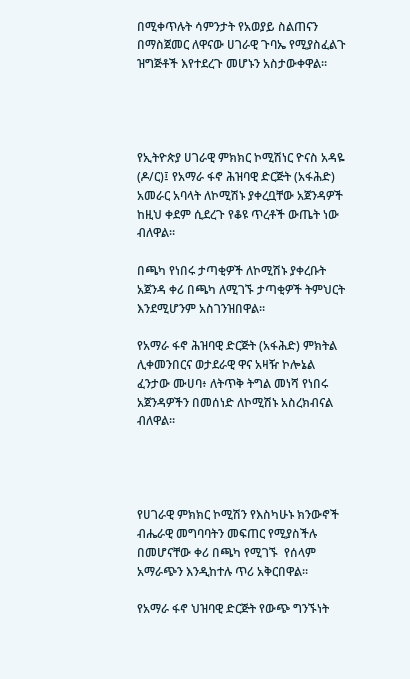በሚቀጥሉት ሳምንታት የአወያይ ስልጠናን በማስጀመር ለዋናው ሀገራዊ ጉባኤ የሚያስፈልጉ ዝግጅቶች እየተደረጉ መሆኑን አስታውቀዋል።




የኢትዮጵያ ሀገራዊ ምክክር ኮሚሽነር ዮናስ አዳዬ (ዶ/ር)፤ የአማራ ፋኖ ሕዝባዊ ድርጅት (አፋሕድ) አመራር አባላት ለኮሚሽኑ ያቀረቧቸው አጀንዳዎች ከዚህ ቀደም ሲደረጉ የቆዩ ጥረቶች ውጤት ነው ብለዋል።

በጫካ የነበሩ ታጣቂዎች ለኮሚሽኑ ያቀረቡት አጀንዳ ቀሪ በጫካ ለሚገኙ ታጣቂዎች ትምህርት እንደሚሆንም አስገንዝበዋል።

የአማራ ፋኖ ሕዝባዊ ድርጅት (አፋሕድ) ምክትል ሊቀመንበርና ወታደራዊ ዋና አዛዥ ኮሎኔል ፈንታው ሙሀባ፥ ለትጥቅ ትግል መነሻ የነበሩ አጀንዳዎችን በመሰነድ ለኮሚሽኑ አስረክብናል ብለዋል።




የሀገራዊ ምክክር ኮሚሽን የእስካሁኑ ክንውኖች ብሔራዊ መግባባትን መፍጠር የሚያስችሉ በመሆናቸው ቀሪ በጫካ የሚገኙ  የሰላም አማራጭን እንዲከተሉ ጥሪ አቅርበዋል።

የአማራ ፋኖ ህዝባዊ ድርጅት የውጭ ግንኙነት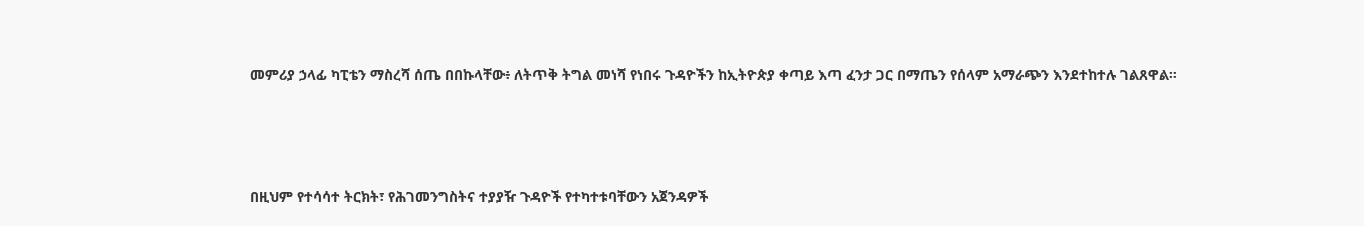መምሪያ ኃላፊ ካፒቴን ማስረሻ ሰጤ በበኩላቸው፥ ለትጥቅ ትግል መነሻ የነበሩ ጉዳዮችን ከኢትዮጵያ ቀጣይ እጣ ፈንታ ጋር በማጤን የሰላም አማራጭን እንደተከተሉ ገልጸዋል።




በዚህም የተሳሳተ ትርክት፣ የሕገመንግስትና ተያያዥ ጉዳዮች የተካተቱባቸውን አጀንዳዎች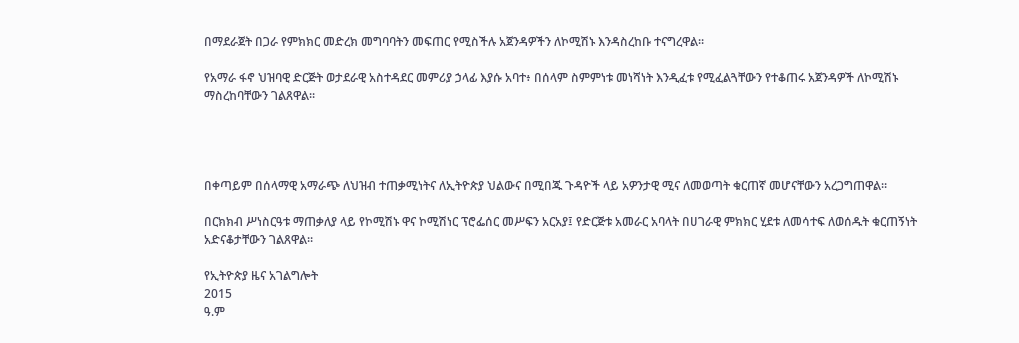በማደራጀት በጋራ የምክክር መድረክ መግባባትን መፍጠር የሚስችሉ አጀንዳዎችን ለኮሚሽኑ እንዳስረከቡ ተናግረዋል።

የአማራ ፋኖ ህዝባዊ ድርጅት ወታደራዊ አስተዳደር መምሪያ ኃላፊ እያሱ አባተ፥ በሰላም ስምምነቱ መነሻነት እንዲፈቱ የሚፈልጓቸውን የተቆጠሩ አጀንዳዎች ለኮሚሽኑ ማስረከባቸውን ገልጸዋል።




በቀጣይም በሰላማዊ አማራጭ ለህዝብ ተጠቃሚነትና ለኢትዮጵያ ህልውና በሚበጁ ጉዳዮች ላይ አዎንታዊ ሚና ለመወጣት ቁርጠኛ መሆናቸውን አረጋግጠዋል።

በርክክብ ሥነስርዓቱ ማጠቃለያ ላይ የኮሚሽኑ ዋና ኮሚሽነር ፕሮፌሰር መሥፍን አርአያ፤ የድርጅቱ አመራር አባላት በሀገራዊ ምክክር ሂደቱ ለመሳተፍ ለወሰዱት ቁርጠኝነት አድናቆታቸውን ገልጸዋል።

የኢትዮጵያ ዜና አገልግሎት
2015
ዓ.ም